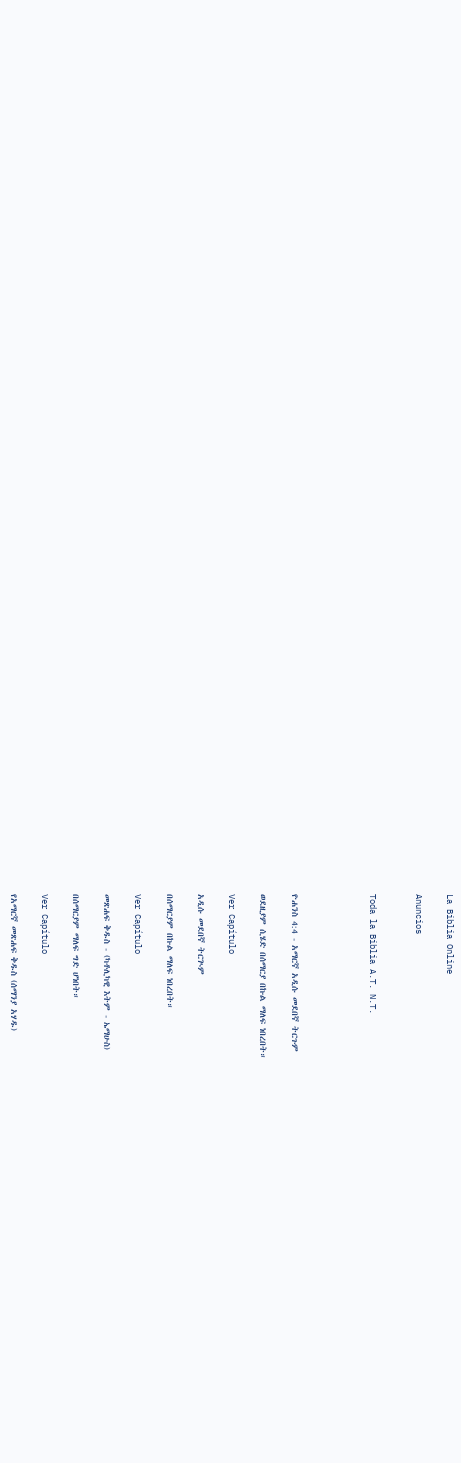La Biblia Online

Anuncios


Toda la Biblia A.T. N.T.




ዮሐንስ 4:4 - አማርኛ አዲሱ መደበኛ ትርጉም

ወደዚያም ሲሄድ በሰማርያ በኩል ማለፍ ነበረበት።

Ver Capítulo

አዲሱ መደበኛ ትርጒም

በሰማርያም በኩል ማለፍ ነበረበት።

Ver Capítulo

መጽሐፍ ቅዱስ - (ካቶሊካዊ እትም - ኤማሁስ)

በሰማርያም ማለፍ ግድ ሆነበት።

Ver Capítulo

የአማርኛ መጽሐፍ ቅዱስ (ሰማንያ አሃዱ)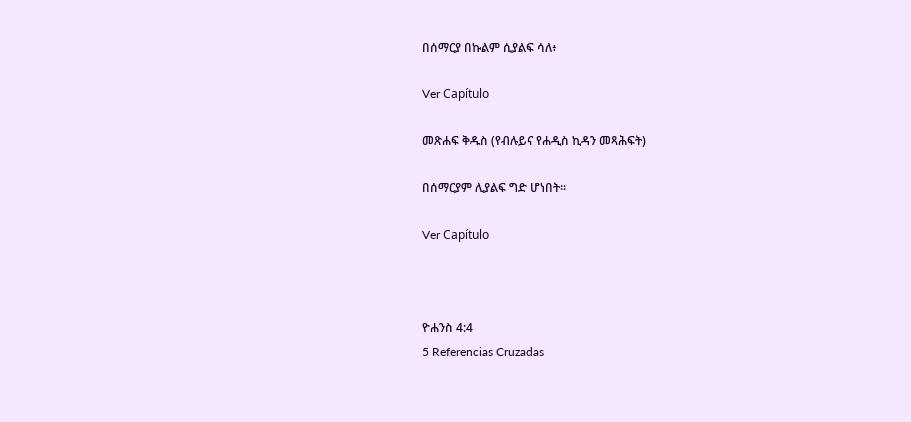በሰማርያ በኩልም ሲያልፍ ሳለ፥

Ver Capítulo

መጽሐፍ ቅዱስ (የብሉይና የሐዲስ ኪዳን መጻሕፍት)

በሰማርያም ሊያልፍ ግድ ሆነበት።

Ver Capítulo



ዮሐንስ 4:4
5 Referencias Cruzadas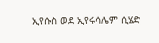ኢየሱስ ወደ ኢየሩሳሌም ሲሄድ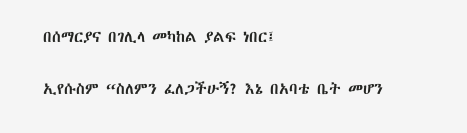በሰማርያና በገሊላ መካከል ያልፍ ነበር፤


ኢየሱስም “ስለምን ፈለጋችሁኝ? እኔ በአባቴ ቤት መሆን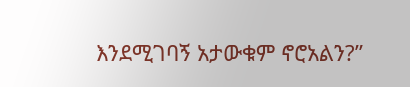እንደሚገባኝ አታውቁም ኖሮአልን?”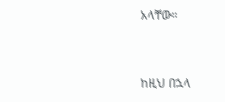አላቸው።


ከዚህ በኋላ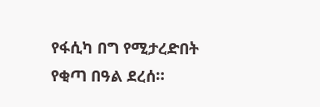የፋሲካ በግ የሚታረድበት የቂጣ በዓል ደረሰ።